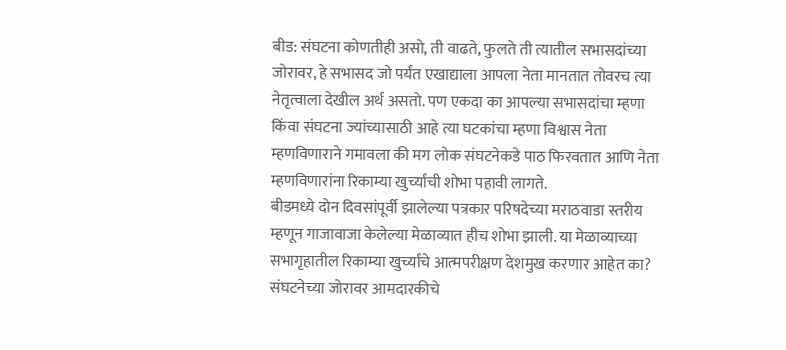बीड: संघटना कोणतीही असो, ती वाढते, फुलते ती त्यातील सभासदांच्या जोरावर, हे सभासद जो पर्यंत एखाद्याला आपला नेता मानतात तोवरच त्या नेतृत्वाला देखील अर्थ असतो. पण एकदा का आपल्या सभासदांचा म्हणा किंवा संघटना ज्यांच्यासाठी आहे त्या घटकांचा म्हणा विश्वास नेता म्हणविणाराने गमावला की मग लोक संघटनेकडे पाठ फिरवतात आणि नेता म्हणविणारांना रिकाम्या खुर्च्यांची शोभा पहावी लागते.
बीडमध्ये दोन दिवसांपूर्वी झालेल्या पत्रकार परिषदेच्या मराठवाडा स्तरीय म्हणून गाजावाजा केलेल्या मेळाव्यात हीच शोभा झाली. या मेळाव्याच्या सभागृहातील रिकाम्या खुर्च्यांचे आत्मपरीक्षण देशमुख करणार आहेत का? संघटनेच्या जोरावर आमदारकीचे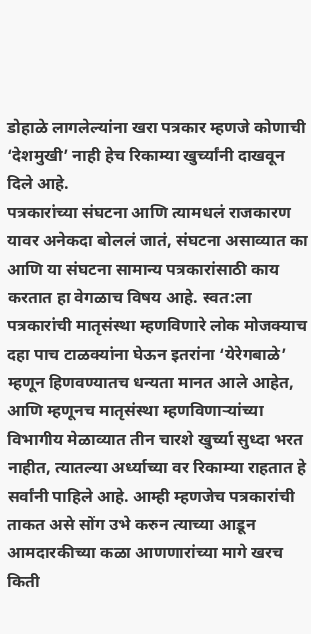डोहाळे लागलेल्यांना खरा पत्रकार म्हणजे कोणाची ‘देशमुखी’ नाही हेच रिकाम्या खुर्च्यांनी दाखवून दिले आहे.
पत्रकारांच्या संघटना आणि त्यामधलं राजकारण यावर अनेकदा बोललं जातं, संघटना असाव्यात का आणि या संघटना सामान्य पत्रकारांसाठी काय करतात हा वेगळाच विषय आहे. स्वत:ला पत्रकारांची मातृसंस्था म्हणविणारे लोक मोजक्याच दहा पाच टाळक्यांना घेऊन इतरांना ‘येरेगबाळे’ म्हणून हिणवण्यातच धन्यता मानत आले आहेत, आणि म्हणूनच मातृसंस्था म्हणविणाऱ्यांच्या विभागीय मेळाव्यात तीन चारशे खुर्च्या सुध्दा भरत नाहीत, त्यातल्या अर्ध्याच्या वर रिकाम्या राहतात हे सर्वांनी पाहिले आहे. आम्ही म्हणजेच पत्रकारांची ताकत असे सोंग उभे करुन त्याच्या आडून आमदारकीच्या कळा आणणारांच्या मागे खरच किती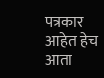पत्रकार आहेत हेच आता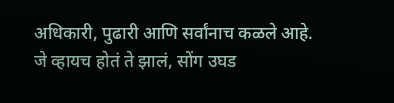अधिकारी, पुढारी आणि सर्वांनाच कळले आहे.
जे व्हायच होतं ते झालं, सोंग उघड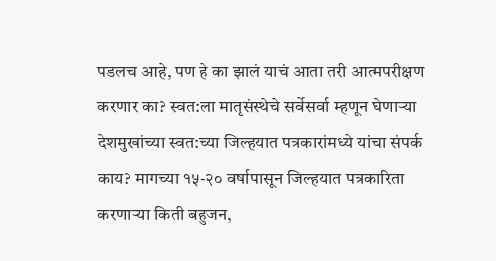पडलच आहे, पण हे का झालं याचं आता तरी आत्मपरीक्षण करणार का? स्वत:ला मातृसंस्थेचे सर्वेसर्वा म्हणून घेणाऱ्या देशमुखांच्या स्वत:च्या जिल्हयात पत्रकारांमध्ये यांचा संपर्क काय? मागच्या १५-२० वर्षापासून जिल्हयात पत्रकारिता करणाऱ्या किती बहुजन,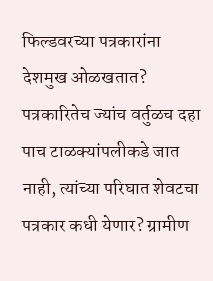फिल्डवरच्या पत्रकारांना देशमुख ओळखतात? पत्रकारितेच ज्यांच वर्तुळच दहा पाच टाळक्यांपलीकडे जात नाही, त्यांच्या परिघात शेवटचा पत्रकार कधी येणार? ग्रामीण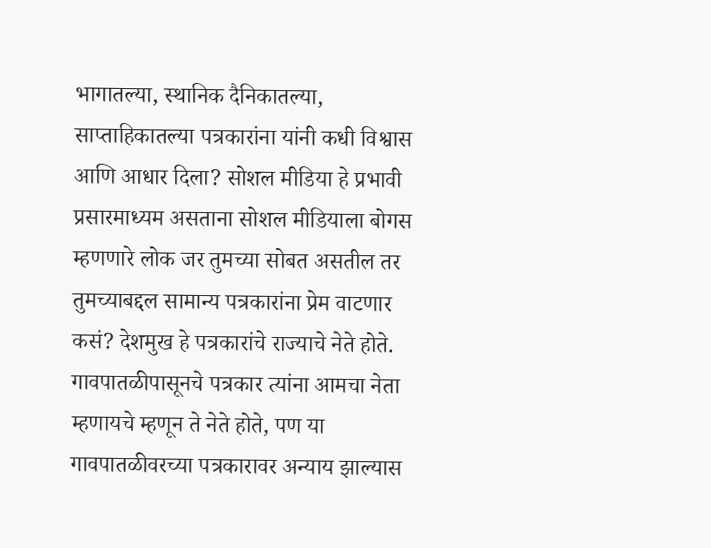भागातल्या, स्थानिक दैनिकातल्या, साप्ताहिकातल्या पत्रकारांना यांनी कधी विश्वास आणि आधार दिला? सोशल मीडिया हे प्रभावी प्रसारमाध्यम असताना सोशल मीडियाला बोगस म्हणणारे लोक जर तुमच्या सोबत असतील तर तुमच्याबद्दल सामान्य पत्रकारांना प्रेम वाटणार कसं? देशमुख हे पत्रकारांचे राज्याचे नेते होते.
गावपातळीपासूनचे पत्रकार त्यांना आमचा नेता म्हणायचे म्हणून ते नेते होते, पण या गावपातळीवरच्या पत्रकारावर अन्याय झाल्यास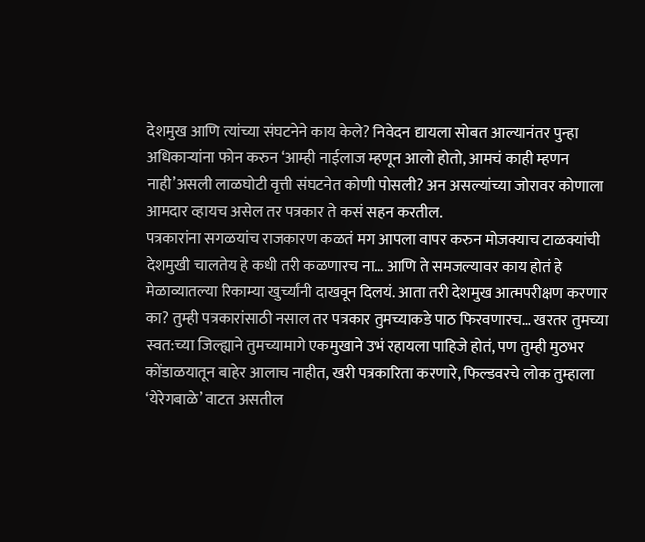देशमुख आणि त्यांच्या संघटनेने काय केले? निवेदन द्यायला सोबत आल्यानंतर पुन्हा अधिकाऱ्यांना फोन करुन ‘आम्ही नाईलाज म्हणून आलो होतो, आमचं काही म्हणन नाही’असली लाळघोटी वृत्ती संघटनेत कोणी पोसली? अन असल्यांच्या जोरावर कोणाला आमदार व्हायच असेल तर पत्रकार ते कसं सहन करतील.
पत्रकारांना सगळयांच राजकारण कळतं मग आपला वापर करुन मोजक्याच टाळक्यांची देशमुखी चालतेय हे कधी तरी कळणारच ना… आणि ते समजल्यावर काय होतं हे मेळाव्यातल्या रिकाम्या खुर्च्यांनी दाखवून दिलयं. आता तरी देशमुख आत्मपरीक्षण करणार का? तुम्ही पत्रकारांसाठी नसाल तर पत्रकार तुमच्याकडे पाठ फिरवणारच… खरतर तुमच्या स्वत:च्या जिल्ह्याने तुमच्यामागे एकमुखाने उभं रहायला पाहिजे होतं, पण तुम्ही मुठभर कोंडाळयातून बाहेर आलाच नाहीत, खरी पत्रकारिता करणारे, फिल्डवरचे लोक तुम्हाला ‘येरेगबाळे’ वाटत असतील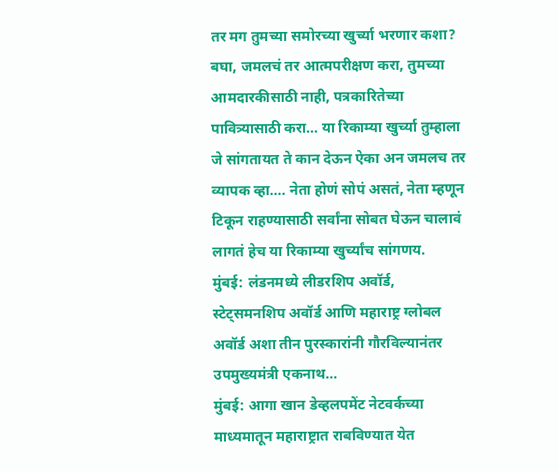तर मग तुमच्या समोरच्या खुर्च्या भरणार कशा? बघा, जमलचं तर आत्मपरीक्षण करा, तुमच्या आमदारकीसाठी नाही, पत्रकारितेच्या पावित्र्यासाठी करा… या रिकाम्या खुर्च्या तुम्हाला जे सांगतायत ते कान देऊन ऐका अन जमलच तर व्यापक व्हा…. नेता होणं सोपं असतं, नेता म्हणून टिकून राहण्यासाठी सर्वांना सोबत घेऊन चालावं लागतं हेच या रिकाम्या खुर्च्यांच सांगणय.
मुंबई: लंडनमध्ये लीडरशिप अवॉर्ड, स्टेट्समनशिप अवॉर्ड आणि महाराष्ट्र ग्लोबल अवॉर्ड अशा तीन पुरस्कारांनी गौरविल्यानंतर उपमुख्यमंत्री एकनाथ…
मुंबई: आगा खान डेव्हलपमेंट नेटवर्कच्या माध्यमातून महाराष्ट्रात राबविण्यात येत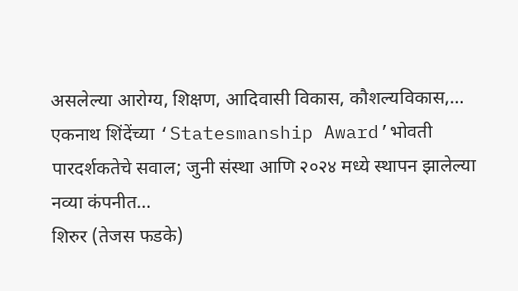असलेल्या आरोग्य, शिक्षण, आदिवासी विकास, कौशल्यविकास,…
एकनाथ शिंदेंच्या ‘Statesmanship Award’भोवती पारदर्शकतेचे सवाल; जुनी संस्था आणि २०२४ मध्ये स्थापन झालेल्या नव्या कंपनीत…
शिरुर (तेजस फडके)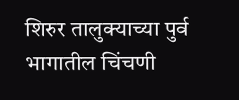शिरुर तालुक्याच्या पुर्व भागातील चिंचणी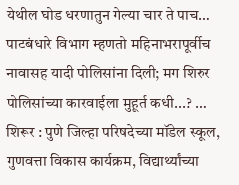येथील घोड धरणातुन गेल्या चार ते पाच…
पाटबंधारे विभाग म्हणतो महिनाभरापूर्वीच नावासह यादी पोलिसांना दिली; मग शिरुर पोलिसांच्या कारवाईला मुहूर्त कधी...? …
शिरूर : पुणे जिल्हा परिषदेच्या मॉडेल स्कूल, गुणवत्ता विकास कार्यक्रम, विद्यार्थ्यांच्या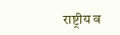राष्ट्रीय व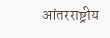आंतरराष्ट्रीय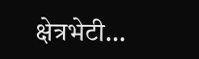क्षेत्रभेटी…